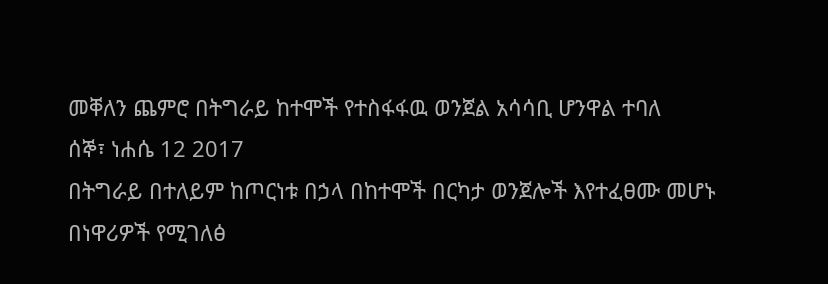መቐለን ጨምሮ በትግራይ ከተሞች የተስፋፋዉ ወንጀል አሳሳቢ ሆንዋል ተባለ
ሰኞ፣ ነሐሴ 12 2017
በትግራይ በተለይም ከጦርነቱ በኃላ በከተሞች በርካታ ወንጀሎች እየተፈፀሙ መሆኑ በነዋሪዎች የሚገለፅ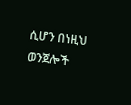ሲሆን በነዚህ ወንጀሎች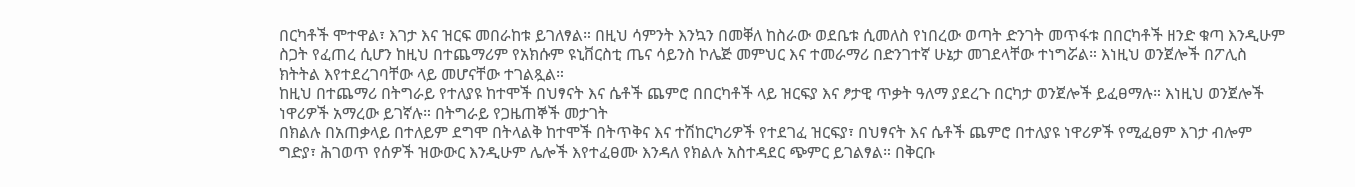በርካቶች ሞተዋል፣ እገታ እና ዝርፍ መበራከቱ ይገለፃል። በዚህ ሳምንት እንኳን በመቐለ ከስራው ወደቤቱ ሲመለስ የነበረው ወጣት ድንገት መጥፋቱ በበርካቶች ዘንድ ቁጣ እንዲሁም ስጋት የፈጠረ ሲሆን ከዚህ በተጨማሪም የአክሱም ዩኒቨርስቲ ጤና ሳይንስ ኮሌጅ መምህር እና ተመራማሪ በድንገተኛ ሁኔታ መገደላቸው ተነግሯል። እነዚህ ወንጀሎች በፖሊስ ክትትል እየተደረገባቸው ላይ መሆናቸው ተገልጿል።
ከዚህ በተጨማሪ በትግራይ የተለያዩ ከተሞች በህፃናት እና ሴቶች ጨምሮ በበርካቶች ላይ ዝርፍያ እና ፆታዊ ጥቃት ዓለማ ያደረጉ በርካታ ወንጀሎች ይፈፀማሉ። እነዚህ ወንጀሎች ነዋሪዎች አማረው ይገኛሉ። በትግራይ የጋዜጠኞች መታገት
በክልሉ በአጠቃላይ በተለይም ደግሞ በትላልቅ ከተሞች በትጥቅና እና ተሽከርካሪዎች የተደገፈ ዝርፍያ፣ በህፃናት እና ሴቶች ጨምሮ በተለያዩ ነዋሪዎች የሚፈፀም እገታ ብሎም ግድያ፣ ሕገወጥ የሰዎች ዝውውር እንዲሁም ሌሎች እየተፈፀሙ እንዳለ የክልሉ አስተዳደር ጭምር ይገልፃል። በቅርቡ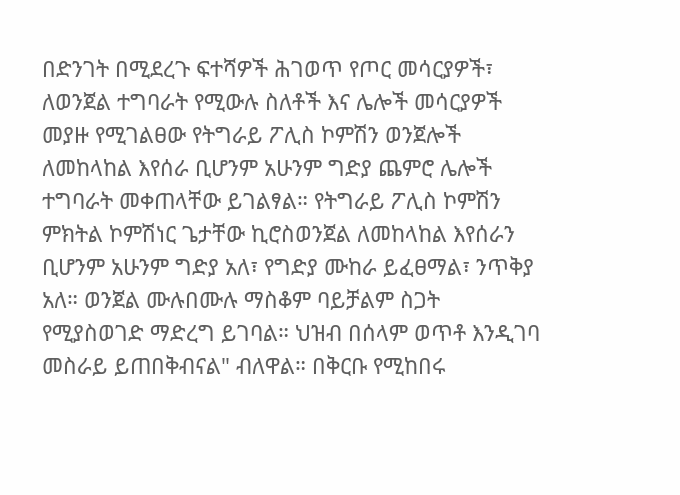በድንገት በሚደረጉ ፍተሻዎች ሕገወጥ የጦር መሳርያዎች፣ ለወንጀል ተግባራት የሚውሉ ስለቶች እና ሌሎች መሳርያዎች መያዙ የሚገልፀው የትግራይ ፖሊስ ኮምሽን ወንጀሎች ለመከላከል እየሰራ ቢሆንም አሁንም ግድያ ጨምሮ ሌሎች ተግባራት መቀጠላቸው ይገልፃል። የትግራይ ፖሊስ ኮምሽን ምክትል ኮምሽነር ጌታቸው ኪሮስወንጀል ለመከላከል እየሰራን ቢሆንም አሁንም ግድያ አለ፣ የግድያ ሙከራ ይፈፀማል፣ ንጥቅያ አለ። ወንጀል ሙሉበሙሉ ማስቆም ባይቻልም ስጋት የሚያስወገድ ማድረግ ይገባል። ህዝብ በሰላም ወጥቶ እንዲገባ መስራይ ይጠበቅብናል" ብለዋል። በቅርቡ የሚከበሩ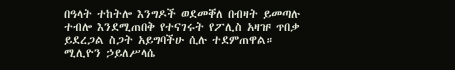በዓላት ተከትሎ እንግዶች ወደመቐለ በብዛት ይመጣሉ ተብሎ እንደሚጠበቅ የተናገሩት የፖሊስ አዛዡ ጥበቃ ይደረጋል ስጋት አይግባችሁ ሲሉ ተደምጠዋል።
ሚሊዮን ኃይለሥላሴ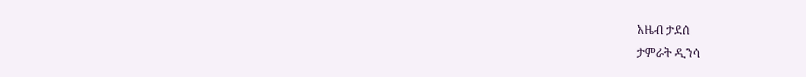አዜብ ታደሰ
ታምራት ዲንሳ